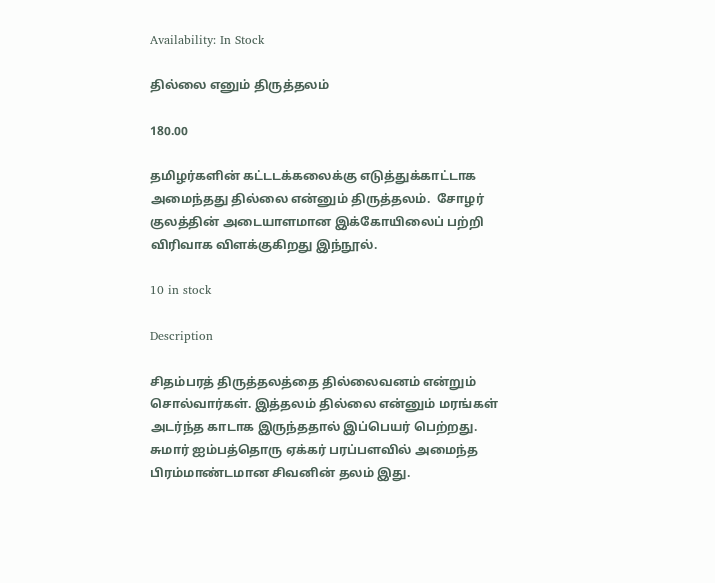Availability: In Stock

தில்லை எனும் திருத்தலம்

180.00

தமிழர்களின் கட்டடக்கலைக்கு எடுத்துக்காட்டாக அமைந்தது தில்லை என்னும் திருத்தலம்.  சோழர் குலத்தின் அடையாளமான இக்கோயிலைப் பற்றி விரிவாக விளக்குகிறது இந்நூல்.

10 in stock

Description

சிதம்பரத் திருத்தலத்தை தில்லைவனம் என்றும் சொல்வார்கள். இத்தலம் தில்லை என்னும் மரங்கள் அடர்ந்த காடாக இருந்ததால் இப்பெயர் பெற்றது. சுமார் ஐம்பத்தொரு ஏக்கர் பரப்பளவில் அமைந்த பிரம்மாண்டமான சிவனின் தலம் இது.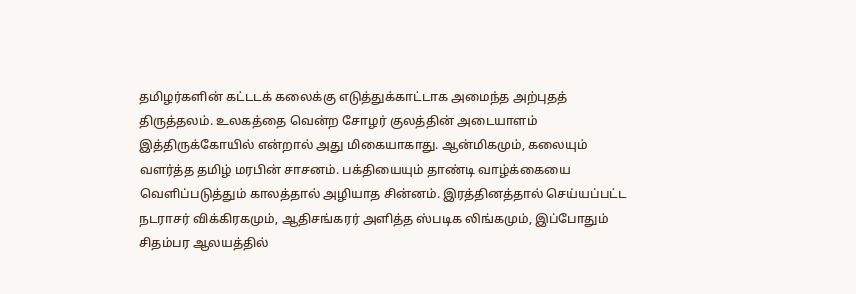தமிழர்களின் கட்டடக் கலைக்கு எடுத்துக்காட்டாக அமைந்த அற்புதத் திருத்தலம். உலகத்தை வென்ற சோழர் குலத்தின் அடையாளம் இத்திருக்கோயில் என்றால் அது மிகையாகாது. ஆன்மிகமும், கலையும் வளர்த்த தமிழ் மரபின் சாசனம். பக்தியையும் தாண்டி வாழ்க்கையை வெளிப்படுத்தும் காலத்தால் அழியாத சின்னம். இரத்தினத்தால் செய்யப்பட்ட நடராசர் விக்கிரகமும், ஆதிசங்கரர் அளித்த ஸ்படிக லிங்கமும், இப்போதும் சிதம்பர ஆலயத்தில்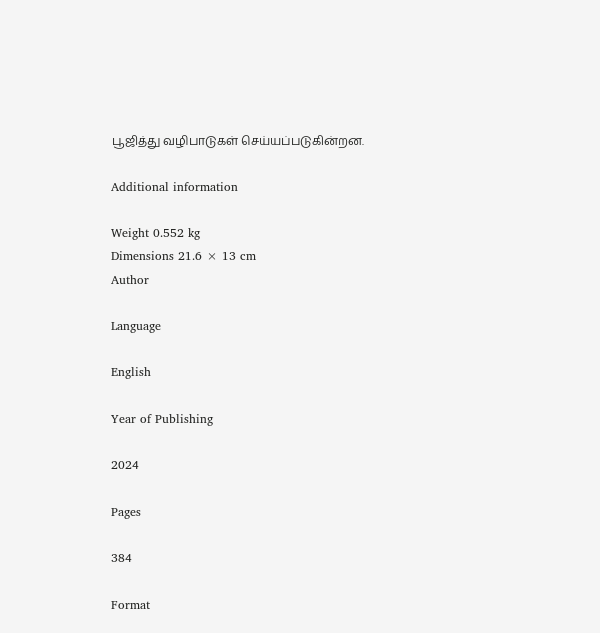பூஜித்து வழிபாடுகள் செய்யப்படுகின்றன.

Additional information

Weight 0.552 kg
Dimensions 21.6 × 13 cm
Author

Language

English

Year of Publishing

2024

Pages

384

Format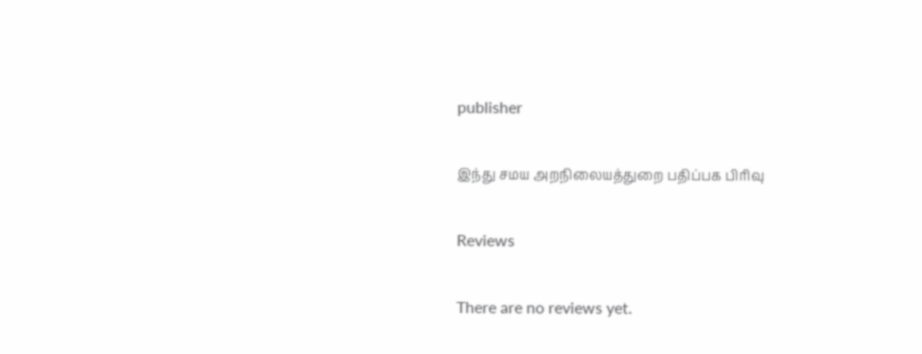publisher

இந்து சமய அறநிலையத்துறை பதிப்பக பிரிவு

Reviews

There are no reviews yet.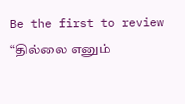Be the first to review “தில்லை எனும்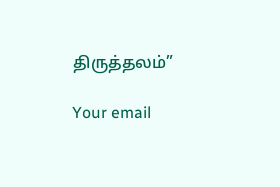திருத்தலம்”

Your email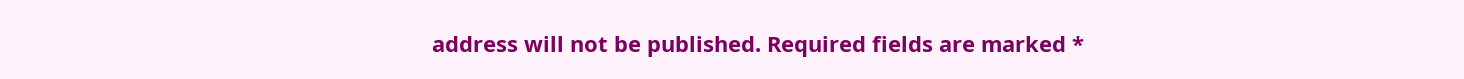address will not be published. Required fields are marked *